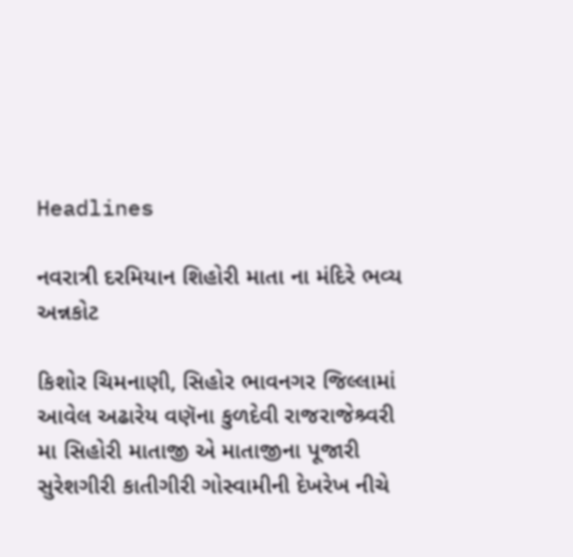Headlines

નવરાત્રી દરમિયાન શિહોરી માતા ના મંદિરે ભવ્ય અન્નકોટ

કિશોર ચિમનાણી, સિહોર ભાવનગર જિલ્લામાં આવેલ અઢારેય વણૅના કુળદેવી રાજરાજેશ્ર્વરી મા સિહોરી માતાજી એ માતાજીના પૂજારી સુરેશગીરી કાતીગીરી ગોસ્વામીની દેખરેખ નીચે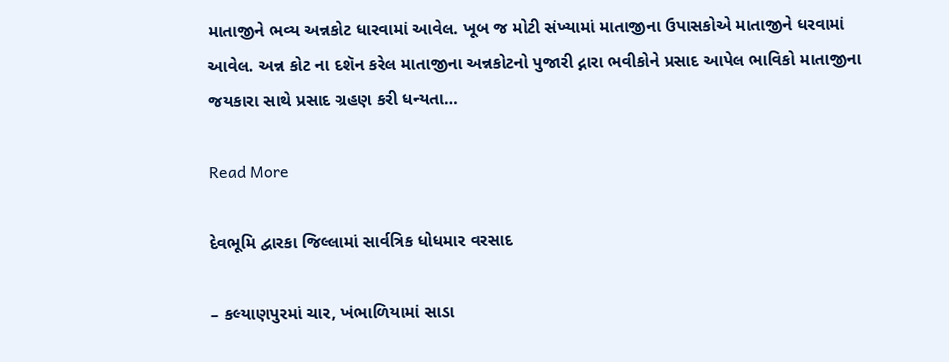માતાજીને ભવ્ય અન્નકોટ ધારવામાં આવેલ. ખૂબ જ મોટી સંખ્યામાં માતાજીના ઉપાસકોએ માતાજીને ધરવામાં આવેલ. અન્ન કોટ ના દશૅન કરેલ માતાજીના અન્નકોટનો પુજારી દ્નારા ભવીકોને પ્રસાદ આપેલ ભાવિકો માતાજીના જયકારા સાથે પ્રસાદ ગ્રહણ કરી ધન્યતા…

Read More

દેવભૂમિ દ્વારકા જિલ્લામાં સાર્વત્રિક ધોધમાર વરસાદ

– કલ્યાણપુરમાં ચાર, ખંભાળિયામાં સાડા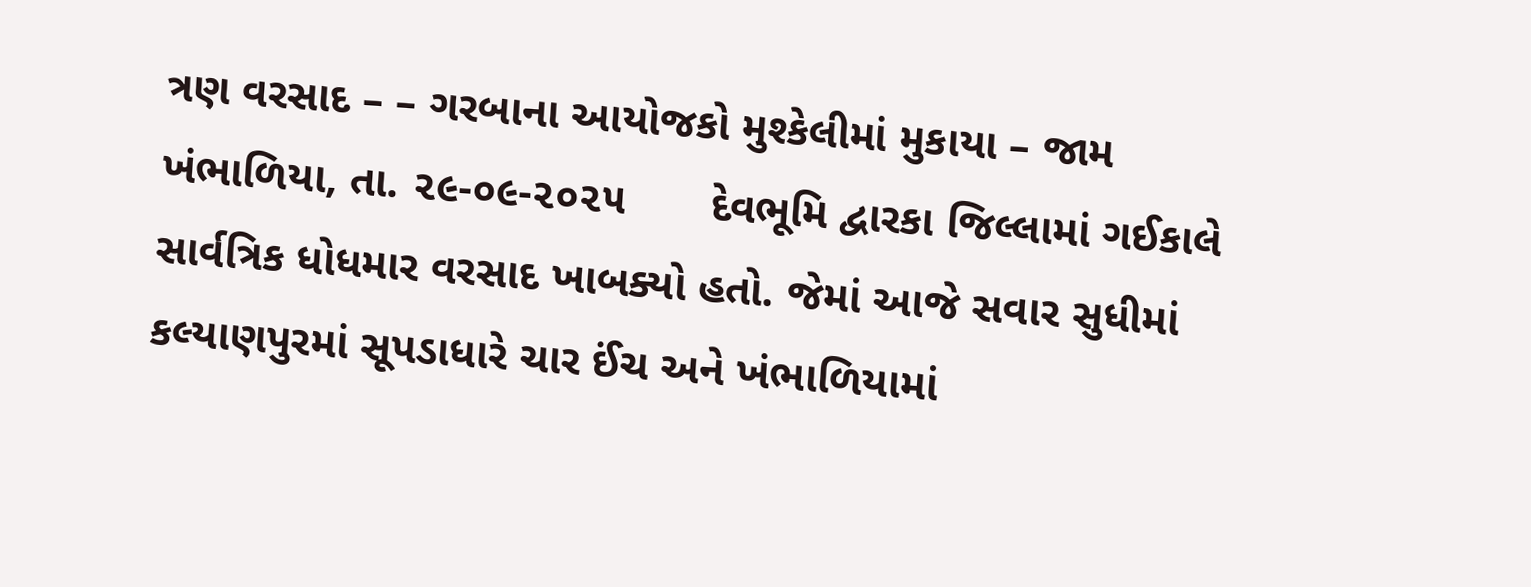ત્રણ વરસાદ – – ગરબાના આયોજકો મુશ્કેલીમાં મુકાયા – જામ ખંભાળિયા, તા. ૨૯-૦૯-૨૦૨૫       દેવભૂમિ દ્વારકા જિલ્લામાં ગઈકાલે સાર્વત્રિક ધોધમાર વરસાદ ખાબક્યો હતો. જેમાં આજે સવાર સુધીમાં કલ્યાણપુરમાં સૂપડાધારે ચાર ઈંચ અને ખંભાળિયામાં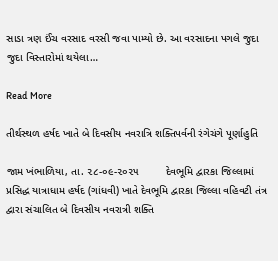સાડા ત્રણ ઈંચ વરસાદ વરસી જવા પામ્યો છે. આ વરસાદના પગલે જુદા જુદા વિસ્તારોમાં થયેલા…

Read More

તીર્થસ્થળ હર્ષદ ખાતે બે દિવસીય નવરાત્રિ શક્તિપર્વની રંગેચંગે પૂર્ણાહુતિ

જામ ખંભાળિયા, તા. ૨૮-૦૯-૨૦૨૫         દેવભૂમિ દ્વારકા જિલ્લામાં પ્રસિદ્ધ યાત્રાધામ હર્ષદ (ગાંધવી) ખાતે દેવભૂમિ દ્વારકા જિલ્લા વહિવટી તંત્ર દ્વારા સંચાલિત બે દિવસીય નવરાત્રી શક્તિ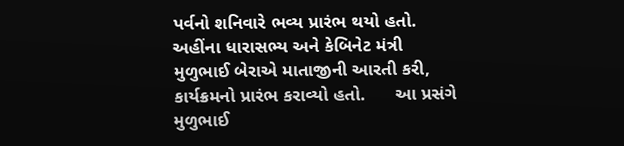પર્વનો શનિવારે ભવ્ય પ્રારંભ થયો હતો. અહીંના ધારાસભ્ય અને કેબિનેટ મંત્રી મુળુભાઈ બેરાએ માતાજીની આરતી કરી, કાર્યક્રમનો પ્રારંભ કરાવ્યો હતો.      આ પ્રસંગે મુળુભાઈ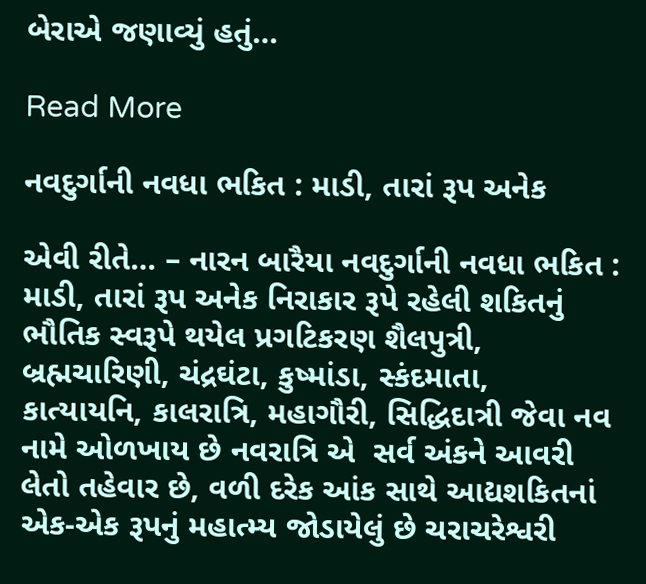બેરાએ જણાવ્યું હતું…

Read More

નવદુર્ગાની નવધા ભકિત : માડી, તારાં રૂપ અનેક

એવી રીતે… – નારન બારૈયા નવદુર્ગાની નવધા ભકિત : માડી, તારાં રૂપ અનેક નિરાકાર રૂપે રહેલી શકિતનું ભૌતિક સ્વરૂપે થયેલ પ્રગટિકરણ શૈલપુત્રી, બ્રહ્મચારિણી, ચંદ્રઘંટા, કુષ્માંડા, સ્કંદમાતા, કાત્યાયનિ, કાલરાત્રિ, મહાગૌરી, સિદ્ધિદાત્રી જેવા નવ નામે ઓળખાય છે નવરાત્રિ એ  સર્વ અંકને આવરી લેતો તહેવાર છે, વળી દરેક આંક સાથે આદ્યશકિતનાં એક-એક રૂપનું મહાત્મ્ય જોડાયેલું છે ચરાચરેશ્વરી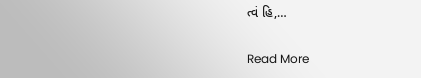ત્વં હિ,…

Read More